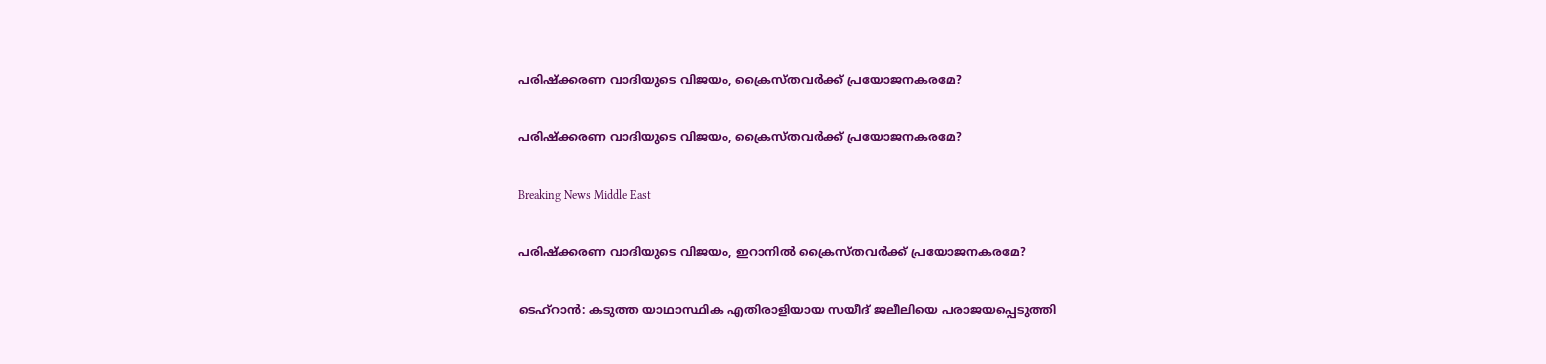പരിഷ്ക്കരണ വാദിയുടെ വിജയം, ക്രൈസ്തവര്‍ക്ക് പ്രയോജനകരമേ?

പരിഷ്ക്കരണ വാദിയുടെ വിജയം, ക്രൈസ്തവര്‍ക്ക് പ്രയോജനകരമേ?

Breaking News Middle East

പരിഷ്ക്കരണ വാദിയുടെ വിജയം, ഇറാനില്‍ ക്രൈസ്തവര്‍ക്ക് പ്രയോജനകരമേ?

ടെഹ്റാന്‍: കടുത്ത യാഥാസ്ഥിക എതിരാളിയായ സയീദ് ജലീലിയെ പരാജയപ്പെടുത്തി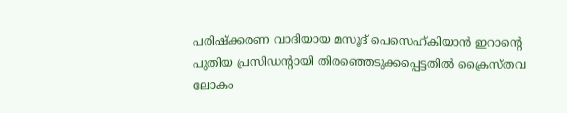പരിഷ്ക്കരണ വാദിയായ മസൂദ് പെസെഹ്കിയാന്‍ ഇറാന്റെ പുതിയ പ്രസിഡന്റായി തിരഞ്ഞെടുക്കപ്പെട്ടതില്‍ ക്രൈസ്തവ ലോകം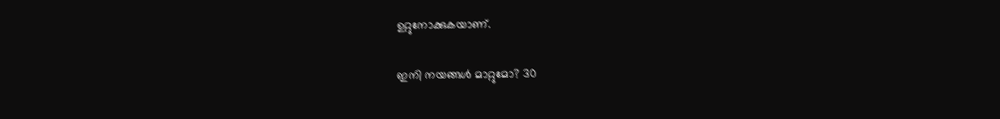ഉറ്റുനോക്കുകയാണ്.

ഇനി നയങ്ങള്‍ മാറ്റുമോ? 30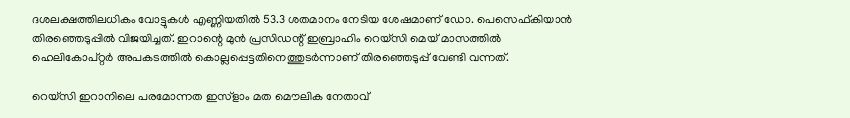ദശലക്ഷത്തിലധികം വോട്ടുകള്‍ എണ്ണിയതില്‍ 53.3 ശതമാനം നേടിയ ശേഷമാണ് ഡോ. പെസെഫ്കിയാന്‍ തിരഞ്ഞെടുപ്പില്‍ വിജയിച്ചത്. ഇറാന്റെ മുന്‍ പ്രസിഡന്റ് ഇബ്രാഹിം റെയ്സി മെയ് മാസത്തില്‍ ഹെലികോപ്റ്റര്‍ അപകടത്തില്‍ കൊല്ലപ്പെട്ടതിനെത്തുടര്‍ന്നാണ് തിരഞ്ഞെടുപ്പ് വേണ്ടി വന്നത്.

റെയ്സി ഇറാനിലെ പരമോന്നത ഇസ്ളാം മത മൌലിക നേതാവ്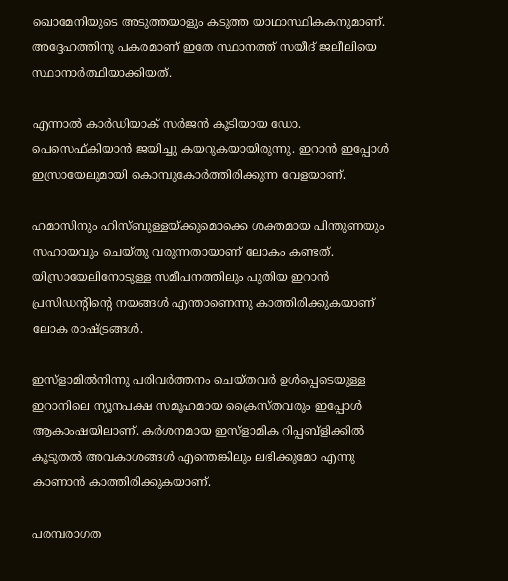ഖൊമേനിയുടെ അടുത്തയാളും കടുത്ത യാഥാസ്ഥികകനുമാണ്. അദ്ദേഹത്തിനു പകരമാണ് ഇതേ സ്ഥാനത്ത് സയീദ് ജലീലിയെ സ്ഥാനാര്‍ത്ഥിയാക്കിയത്.

എന്നാല്‍ കാര്‍ഡിയാക് സര്‍ജന്‍ കൂടിയായ ഡോ. പെസെഫ്കിയാന്‍ ജയിച്ചു കയറുകയായിരുന്നു. ഇറാന്‍ ഇപ്പോള്‍ ഇസ്രായേലുമായി കൊമ്പുകോര്‍ത്തിരിക്കുന്ന വേളയാണ്.

ഹമാസിനും ഹിസ്ബുള്ളയ്ക്കുമൊക്കെ ശക്തമായ പിന്തുണയും സഹായവും ചെയ്തു വരുന്നതായാണ് ലോകം കണ്ടത്. യിസ്രായേലിനോടുള്ള സമീപനത്തിലും പുതിയ ഇറാന്‍ പ്രസിഡന്റിന്റെ നയങ്ങള്‍ എന്താണെന്നു കാത്തിരിക്കുകയാണ് ലോക രാഷ്ട്രങ്ങള്‍.

ഇസ്ളാമില്‍നിന്നു പരിവര്‍ത്തനം ചെയ്തവര്‍ ഉള്‍പ്പെടെയുള്ള ഇറാനിലെ ന്യൂനപക്ഷ സമൂഹമായ ക്രൈസ്തവരും ഇപ്പോള്‍ ആകാംഷയിലാണ്. കര്‍ശനമായ ഇസ്ളാമിക റിപ്പബ്ളിക്കില്‍ കൂടുതല്‍ അവകാശങ്ങള്‍ എന്തെങ്കിലും ലഭിക്കുമോ എന്നു കാണാന്‍ കാത്തിരിക്കുകയാണ്.

പരമ്പരാഗത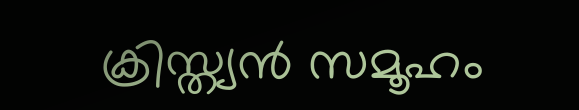ക്രിസ്ത്യന്‍ സമൂഹം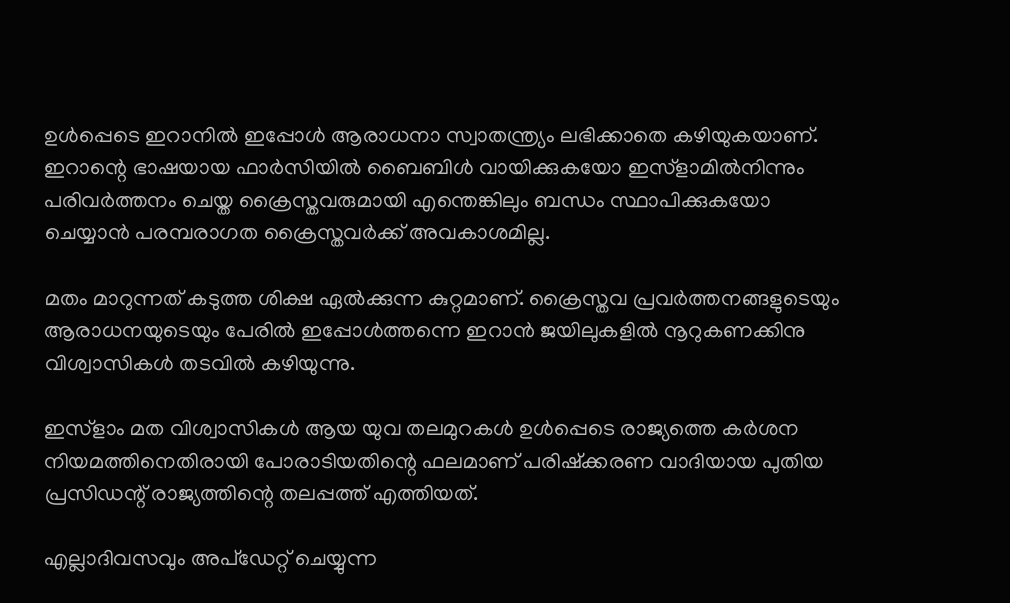ഉള്‍പ്പെടെ ഇറാനില്‍ ഇപ്പോള്‍ ആരാധനാ സ്വാതന്ത്ര്യം ലഭിക്കാതെ കഴിയുകയാണ്. ഇറാന്റെ ഭാഷയായ ഫാര്‍സിയില്‍ ബൈബിള്‍ വായിക്കുകയോ ഇസ്ളാമില്‍നിന്നും പരിവര്‍ത്തനം ചെയ്ത ക്രൈസ്തവരുമായി എന്തെങ്കിലും ബന്ധം സ്ഥാപിക്കുകയോ ചെയ്യാന്‍ പരമ്പരാഗത ക്രൈസ്തവര്‍ക്ക് അവകാശമില്ല.

മതം മാറുന്നത് കടുത്ത ശിക്ഷ ഏല്‍ക്കുന്ന കുറ്റമാണ്. ക്രൈസ്തവ പ്രവര്‍ത്തനങ്ങളുടെയും ആരാധനയുടെയും പേരില്‍ ഇപ്പോള്‍ത്തന്നെ ഇറാന്‍ ജയിലുകളില്‍ നൂറുകണക്കിനു വിശ്വാസികള്‍ തടവില്‍ കഴിയുന്നു.

ഇസ്ളാം മത വിശ്വാസികള്‍ ആയ യുവ തലമുറകള്‍ ഉള്‍പ്പെടെ രാജ്യത്തെ കര്‍ശന നിയമത്തിനെതിരായി പോരാടിയതിന്റെ ഫലമാണ് പരിഷ്ക്കരണ വാദിയായ പുതിയ പ്രസിഡന്റ് രാജ്യത്തിന്റെ തലപ്പത്ത് എത്തിയത്.

എല്ലാദിവസവും അപ്ഡേറ്റ് ചെയ്യുന്ന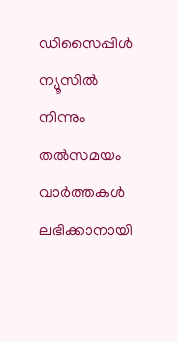ഡിസൈപ്പിൾ ന്യൂസിൽ നിന്നും തൽസമയം വാർത്തകൾ ലഭിക്കാനായി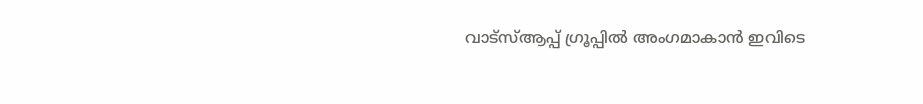വാട്സ്ആപ്പ് ഗ്രൂപ്പിൽ അംഗമാകാൻ ഇവിടെ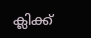ക്ലിക്ക്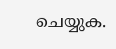ചെയ്യുക.